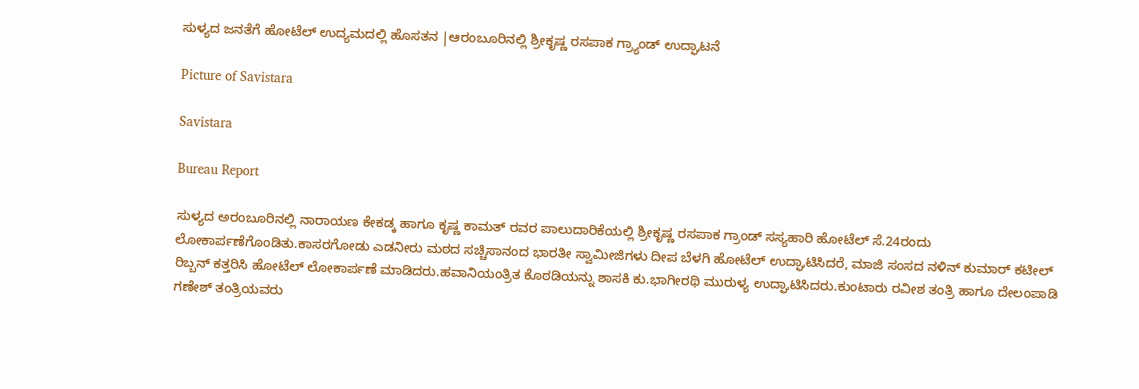ಸುಳ್ಯದ ಜನತೆಗೆ ಹೋಟೆಲ್ ಉದ್ಯಮದಲ್ಲಿ ಹೊಸತನ |ಆರಂಬೂರಿನಲ್ಲಿ ಶ್ರೀಕೃಷ್ಣ ರಸಪಾಕ ಗ್ರ್ಯಾಂಡ್ ಉದ್ಘಾಟನೆ

Picture of Savistara

Savistara

Bureau Report

ಸುಳ್ಯದ ಅರಂಬೂರಿನಲ್ಲಿ ನಾರಾಯಣ ಕೇಕಡ್ಕ ಹಾಗೂ ಕೃಷ್ಣ ಕಾಮತ್ ರವರ ಪಾಲುದಾರಿಕೆಯಲ್ಲಿ ಶ್ರೀಕೃಷ್ಣ ರಸಪಾಕ ಗ್ರಾಂಡ್ ಸಸ್ಯಹಾರಿ ಹೋಟೆಲ್ ಸೆ.24ರಂದು ಲೋಕಾರ್ಪಣೆಗೊಂಡಿತು.ಕಾಸರಗೋಡು ಎಡನೀರು ಮಠದ ಸಚ್ಚಿಸಾನಂದ ಭಾರತೀ ಸ್ವಾಮೀಜಿಗಳು ದೀಪ ಬೆಳಗಿ ಹೋಟೆಲ್ ಉದ್ಘಾಟಿಸಿದರೆ, ಮಾಜಿ ಸಂಸದ ನಳಿನ್‌ ಕುಮಾರ್ ಕಟೀಲ್ ರಿಬ್ಬನ್ ಕತ್ತರಿಸಿ ಹೋಟೆಲ್ ಲೋಕಾರ್ಪಣೆ ಮಾಡಿದರು.ಹವಾನಿಯಂತ್ರಿತ ಕೊಠಡಿಯನ್ನು ಶಾಸಕಿ ಕು.ಭಾಗೀರಥಿ ಮುರುಳ್ಯ ಉದ್ಘಾಟಿಸಿದರು.ಕುಂಟಾರು ರವೀಶ ತಂತ್ರಿ ಹಾಗೂ ದೇಲಂಪಾಡಿ ಗಣೇಶ್ ತಂತ್ರಿಯವರು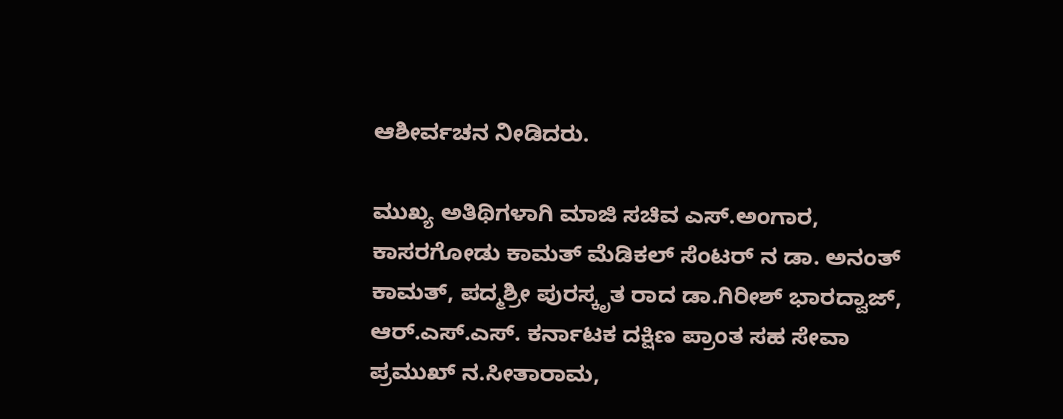ಆಶೀರ್ವಚನ ನೀಡಿದರು.

ಮುಖ್ಯ ಅತಿಥಿಗಳಾಗಿ ಮಾಜಿ ಸಚಿವ ಎಸ್.ಅಂಗಾರ, ಕಾಸರಗೋಡು ಕಾಮತ್ ಮೆಡಿಕಲ್ ಸೆಂಟರ್ ನ ಡಾ. ಅನಂತ್ ಕಾಮತ್, ಪದ್ಮಶ್ರೀ ಪುರಸ್ಕೃತ ರಾದ ಡಾ.ಗಿರೀಶ್ ಭಾರದ್ವಾಜ್, ಆ‌ರ್.ಎಸ್‌.ಎಸ್‌. ಕರ್ನಾಟಕ ದಕ್ಷಿಣ ಪ್ರಾಂತ ಸಹ ಸೇವಾ ಪ್ರಮುಖ್ ನ.ಸೀತಾರಾಮ,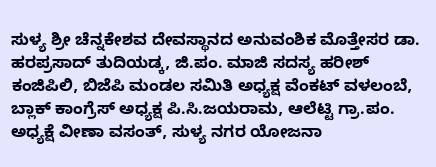ಸುಳ್ಯ ಶ್ರೀ ಚೆನ್ನಕೇಶವ ದೇವಸ್ಥಾನದ ಅನುವಂಶಿಕ ಮೊತ್ತೇಸರ ಡಾ. ಹರಪ್ರಸಾದ್ ತುದಿಯಡ್ಕ, ಜಿ.ಪಂ. ಮಾಜಿ ಸದಸ್ಯ ಹರೀಶ್ ಕಂಜಿಪಿಲಿ, ಬಿಜೆಪಿ ಮಂಡಲ ಸಮಿತಿ ಅಧ್ಯಕ್ಷ ವೆಂಕಟ್ ವಳಲಂಬೆ, ಬ್ಲಾಕ್ ಕಾಂಗ್ರೆಸ್ ಅಧ್ಯಕ್ಷ ಪಿ.ಸಿ.ಜಯರಾಮ, ಆಲೆಟ್ಟಿ ಗ್ರಾ.ಪಂ. ಅಧ್ಯಕ್ಷೆ ವೀಣಾ ವಸಂತ್, ಸುಳ್ಯ ನಗರ ಯೋಜನಾ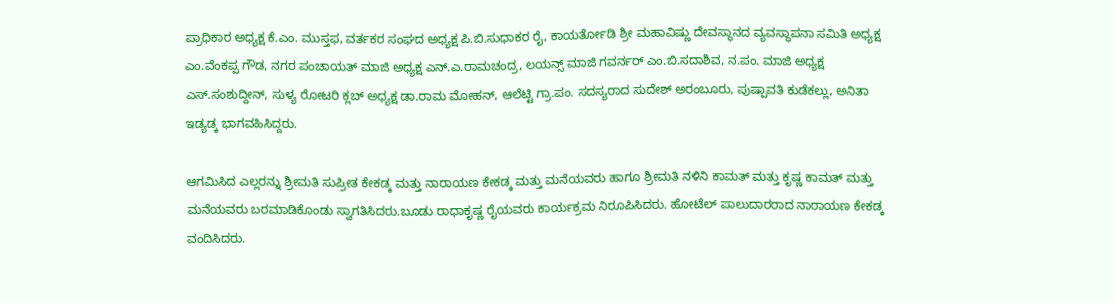ಪ್ರಾಧಿಕಾರ ಅಧ್ಯಕ್ಷ ಕೆ.ಎಂ. ಮುಸ್ತಫ, ವರ್ತಕರ ಸಂಘದ ಅಧ್ಯಕ್ಷ ಪಿ.ಬಿ.ಸುಧಾಕರ ರೈ, ಕಾಯರ್ತೋಡಿ ಶ್ರೀ ಮಹಾವಿಷ್ಣು ದೇವಸ್ಥಾನದ ವ್ಯವಸ್ಥಾಪನಾ ಸಮಿತಿ ಅಧ್ಯಕ್ಷ ಎಂ.ವೆಂಕಪ್ಪ ಗೌಡ, ನಗರ ಪಂಚಾಯತ್ ಮಾಜಿ ಅಧ್ಯಕ್ಷ ಎನ್‌.ಎ.ರಾಮಚಂದ್ರ, ಲಯನ್ಸ್ ಮಾಜಿ ಗವರ್ನರ್ ಎಂ.ಬಿ.ಸದಾಶಿವ, ನ.ಪಂ. ಮಾಜಿ ಅಧ್ಯಕ್ಷ ಎಸ್.ಸಂಶುದ್ದೀನ್, ಸುಳ್ಯ ರೋಟರಿ ಕ್ಲಬ್‌ ಅಧ್ಯಕ್ಷ ಡಾ.ರಾಮ ಮೋಹನ್, ಆಲೆಟ್ಟಿ ಗ್ರಾ.ಪಂ. ಸದಸ್ಯರಾದ ಸುದೇಶ್‌ ಅರಂಬೂರು, ಪುಷ್ಪಾವತಿ ಕುಡೆಕಲ್ಲು, ಅನಿತಾ ಇಡ್ಯಡ್ಕ ಭಾಗವಹಿಸಿದ್ದರು.

ಆಗಮಿಸಿದ ಎಲ್ಲರನ್ನು ಶ್ರೀಮತಿ ಸುಪ್ರೀತ ಕೇಕಡ್ಕ ಮತ್ತು ನಾರಾಯಣ ಕೇಕಡ್ಕ ಮತ್ತು ಮನೆಯವರು ಹಾಗೂ ಶ್ರೀಮತಿ ನಳಿನಿ ಕಾಮತ್ ಮತ್ತು ಕೃಷ್ಣ ಕಾಮತ್ ಮತ್ತು ಮನೆಯವರು ಬರಮಾಡಿಕೊಂಡು ಸ್ವಾಗತಿಸಿದರು.ಬೂಡು ರಾಧಾಕೃಷ್ಣ ರೈಯವರು ಕಾರ್ಯಕ್ರಮ ನಿರೂಪಿಸಿದರು. ಹೋಟೆಲ್ ಪಾಲುದಾರರಾದ ನಾರಾಯಣ ಕೇಕಡ್ಕ ವಂದಿಸಿದರು.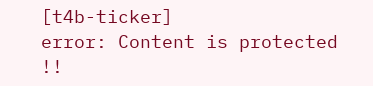[t4b-ticker]
error: Content is protected !!